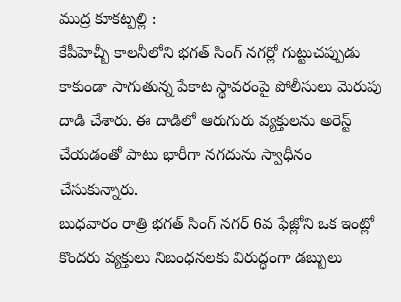ముద్ర కూకట్పల్లి :
కేపీహెచ్బీ కాలనీలోని భగత్ సింగ్ నగర్లో గుట్టుచప్పుడు కాకుండా సాగుతున్న పేకాట స్థావరంపై పోలీసులు మెరుపు దాడి చేశారు. ఈ దాడిలో ఆరుగురు వ్యక్తులను అరెస్ట్ చేయడంతో పాటు భారీగా నగదును స్వాధీనం చేసుకున్నారు.
బుధవారం రాత్రి భగత్ సింగ్ నగర్ 6వ ఫేజ్లోని ఒక ఇంట్లో కొందరు వ్యక్తులు నిబంధనలకు విరుద్ధంగా డబ్బులు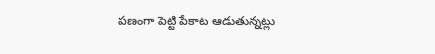పణంగా పెట్టి పేకాట ఆడుతున్నట్లు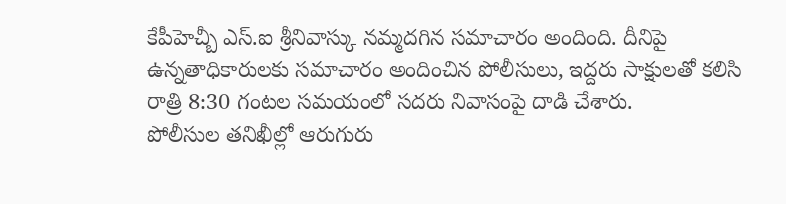కేపీహెచ్బీ ఎస్.ఐ శ్రీనివాస్కు నమ్మదగిన సమాచారం అందింది. దీనిపై ఉన్నతాధికారులకు సమాచారం అందించిన పోలీసులు, ఇద్దరు సాక్షులతో కలిసి రాత్రి 8:30 గంటల సమయంలో సదరు నివాసంపై దాడి చేశారు.
పోలీసుల తనిఖీల్లో ఆరుగురు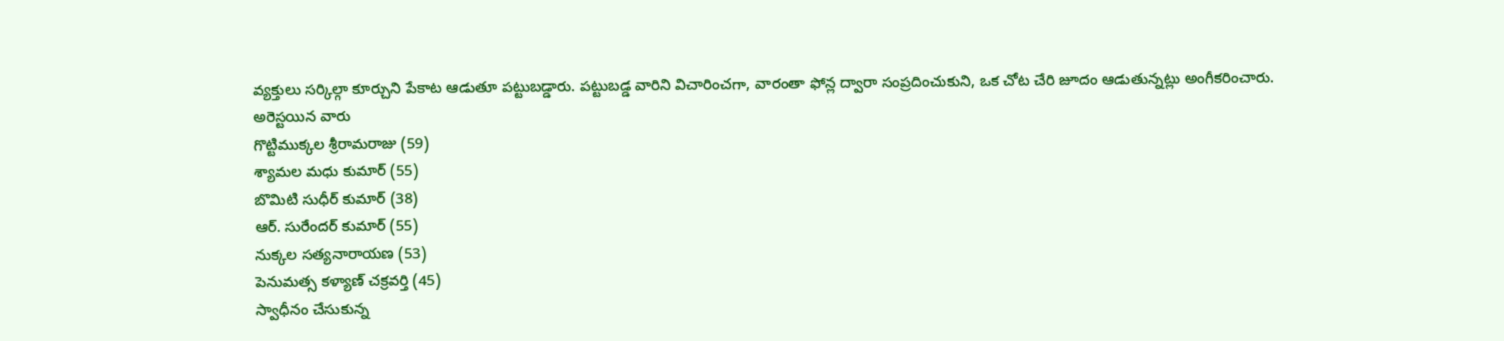వ్యక్తులు సర్కిల్గా కూర్చుని పేకాట ఆడుతూ పట్టుబడ్డారు. పట్టుబడ్డ వారిని విచారించగా, వారంతా ఫోన్ల ద్వారా సంప్రదించుకుని, ఒక చోట చేరి జూదం ఆడుతున్నట్లు అంగీకరించారు.
అరెస్టయిన వారు
గొట్టిముక్కల శ్రీరామరాజు (59)
శ్యామల మధు కుమార్ (55)
బొమిటి సుధీర్ కుమార్ (38)
ఆర్. సురేందర్ కుమార్ (55)
నుక్కల సత్యనారాయణ (53)
పెనుమత్స కళ్యాణ్ చక్రవర్తి (45)
స్వాధీనం చేసుకున్న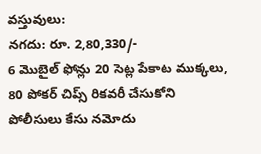వస్తువులు:
నగదు: రూ. 2,80,330/-
6 మొబైల్ ఫోన్లు 20 సెట్ల పేకాట ముక్కలు, 80 పోకర్ చిప్స్ రికవరీ చేసుకోని పోలీసులు కేసు నమోదు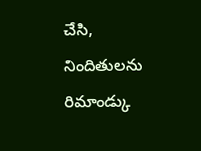చేసి, నిందితులను రిమాండ్కు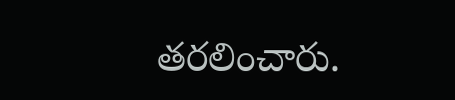తరలించారు.